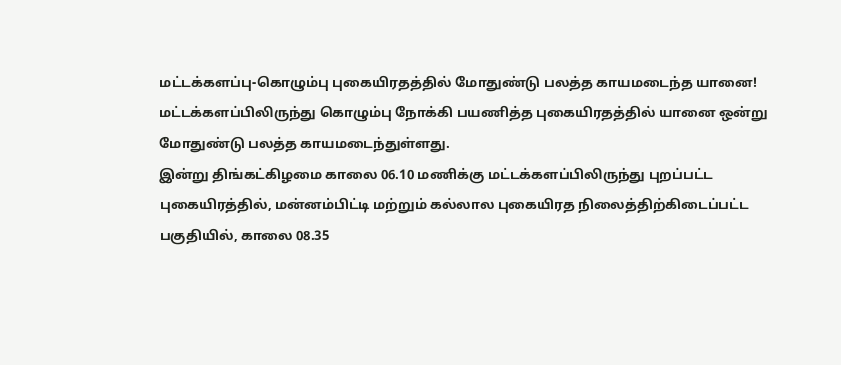மட்டக்களப்பு-கொழும்பு புகையிரதத்தில் மோதுண்டு பலத்த காயமடைந்த யானை!
மட்டக்களப்பிலிருந்து கொழும்பு நோக்கி பயணித்த புகையிரதத்தில் யானை ஒன்று மோதுண்டு பலத்த காயமடைந்துள்ளது.
இன்று திங்கட்கிழமை காலை 06.10 மணிக்கு மட்டக்களப்பிலிருந்து புறப்பட்ட புகையிரத்தில், மன்னம்பிட்டி மற்றும் கல்லால புகையிரத நிலைத்திற்கிடைப்பட்ட பகுதியில், காலை 08.35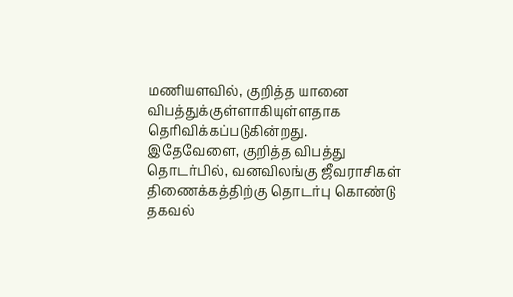மணியளவில், குறித்த யானை விபத்துக்குள்ளாகியுள்ளதாக தெரிவிக்கப்படுகின்றது.
இதேவேளை, குறித்த விபத்து தொடர்பில், வனவிலங்கு ஜீவராசிகள் திணைக்கத்திற்கு தொடர்பு கொண்டு தகவல்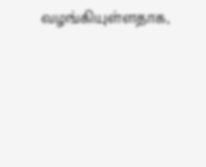வழங்கியுள்ளதாக,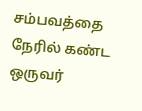சம்பவத்தை நேரில் கண்ட ஒருவர்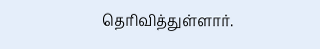தெரிவித்துள்ளார்.